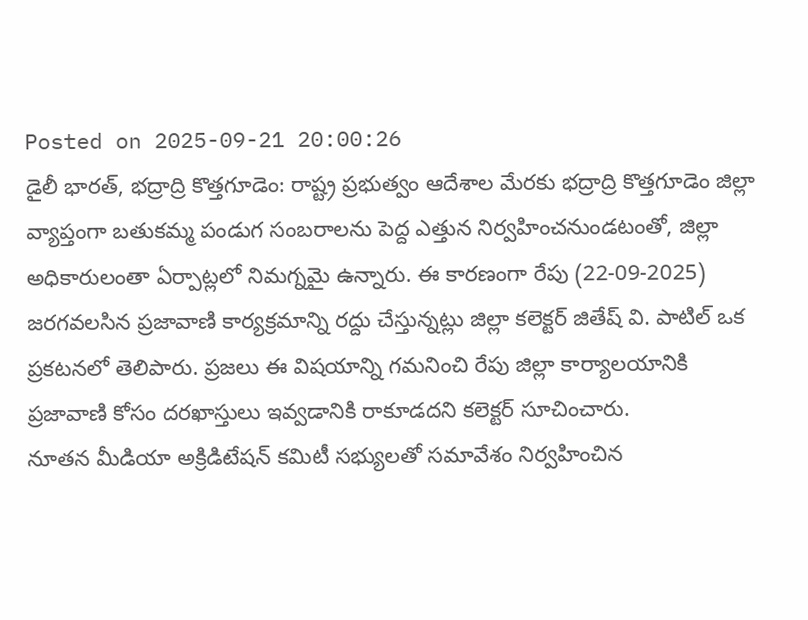Posted on 2025-09-21 20:00:26
డైలీ భారత్, భద్రాద్రి కొత్తగూడెం: రాష్ట్ర ప్రభుత్వం ఆదేశాల మేరకు భద్రాద్రి కొత్తగూడెం జిల్లా వ్యాప్తంగా బతుకమ్మ పండుగ సంబరాలను పెద్ద ఎత్తున నిర్వహించనుండటంతో, జిల్లా అధికారులంతా ఏర్పాట్లలో నిమగ్నమై ఉన్నారు. ఈ కారణంగా రేపు (22-09-2025) జరగవలసిన ప్రజావాణి కార్యక్రమాన్ని రద్దు చేస్తున్నట్లు జిల్లా కలెక్టర్ జితేష్ వి. పాటిల్ ఒక ప్రకటనలో తెలిపారు. ప్రజలు ఈ విషయాన్ని గమనించి రేపు జిల్లా కార్యాలయానికి ప్రజావాణి కోసం దరఖాస్తులు ఇవ్వడానికి రాకూడదని కలెక్టర్ సూచించారు.
నూతన మీడియా అక్రిడిటేషన్ కమిటీ సభ్యులతో సమావేశం నిర్వహించిన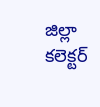జిల్లా కలెక్టర్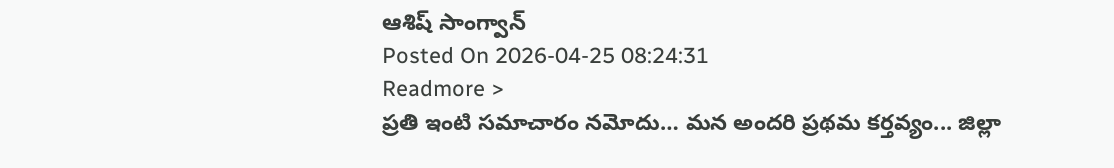ఆశిష్ సాంగ్వాన్
Posted On 2026-04-25 08:24:31
Readmore >
ప్రతి ఇంటి సమాచారం నమోదు… మన అందరి ప్రథమ కర్తవ్యం... జిల్లా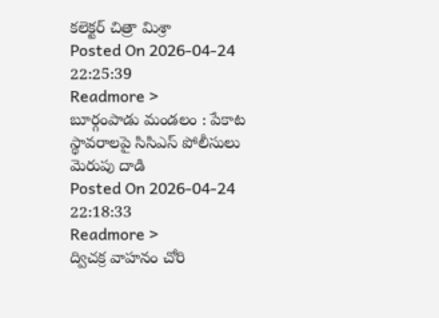కలెక్టర్ చిత్రా మిశ్రా
Posted On 2026-04-24 22:25:39
Readmore >
బూర్గంపాడు మండలం : పేకాట స్థావరాలపై సిసిఎస్ పోలీసులు మెరుపు దాడి
Posted On 2026-04-24 22:18:33
Readmore >
ద్విచక్ర వాహనం చోరి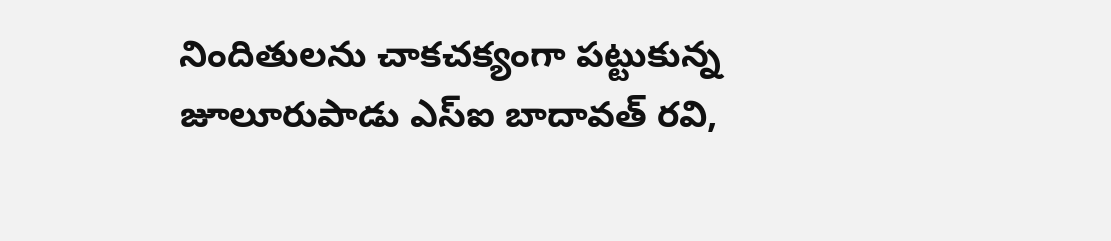నిందితులను చాకచక్యంగా పట్టుకున్న జూలూరుపాడు ఎస్ఐ బాదావత్ రవి,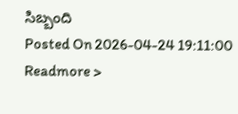సిబ్బంది
Posted On 2026-04-24 19:11:00
Readmore >